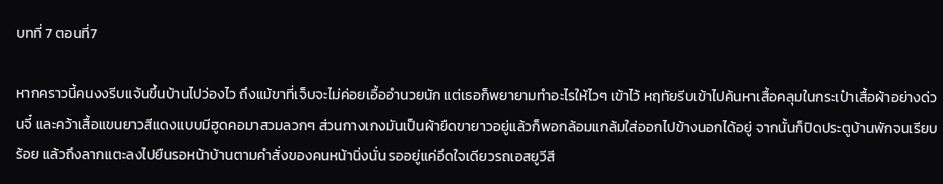บทที่ 7 ตอนที่7

หากคราวนี้คนงงรีบแจ้นขึ้นบ้านไปว่องไว ถึงแม้ขาที่เจ็บจะไม่ค่อยเอื้ออำนวยนัก แต่เธอก็พยายามทำอะไรให้ไวๆ เข้าไว้ หฤทัยรีบเข้าไปค้นหาเสื้อคลุมในกระเป๋าเสื้อผ้าอย่างด่วนจี๋ และคว้าเสื้อแขนยาวสีแดงแบบมีฮูดคอมาสวมลวกๆ ส่วนกางเกงมันเป็นผ้ายืดขายาวอยู่แล้วก็พอกล้อมแกล้มใส่ออกไปข้างนอกได้อยู่ จากนั้นก็ปิดประตูบ้านพักจนเรียบร้อย แล้วถึงลากแตะลงไปยืนรอหน้าบ้านตามคำสั่งของคนหน้านิ่งนั่น รออยู่แค่อึดใจเดียวรถเอสยูวีสี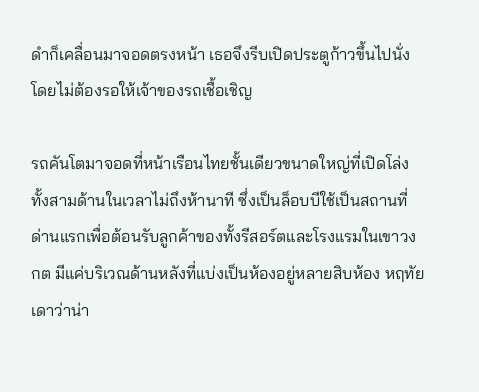ดำก็เคลื่อนมาจอดตรงหน้า เธอจึงรีบเปิดประตูก้าวขึ้นไปนั่งโดยไม่ต้องรอให้เจ้าของรถเชื้อเชิญ

รถคันโตมาจอดที่หน้าเรือนไทยชั้นเดียวขนาดใหญ่ที่เปิดโล่งทั้งสามด้านในเวลาไม่ถึงห้านาที ซึ่งเป็นล็อบบีใช้เป็นสถานที่ด่านแรกเพื่อต้อนรับลูกค้าของทั้งรีสอร์ตและโรงแรมในเขาวงกต มีแค่บริเวณด้านหลังที่แบ่งเป็นห้องอยู่หลายสิบห้อง หฤทัยเดาว่าน่า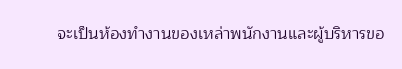จะเป็นห้องทำงานของเหล่าพนักงานและผู้บริหารขอ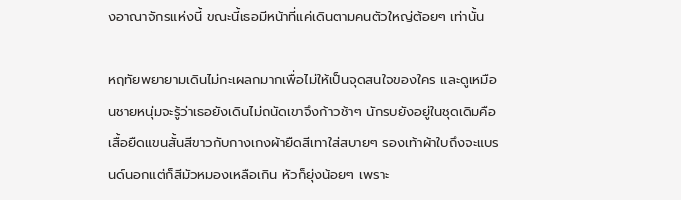งอาณาจักรแห่งนี้ ขณะนี้เธอมีหน้าที่แค่เดินตามคนตัวใหญ่ต้อยๆ เท่านั้น

หฤทัยพยายามเดินไม่กะเผลกมากเพื่อไม่ให้เป็นจุดสนใจของใคร และดูเหมือนชายหนุ่มจะรู้ว่าเธอยังเดินไม่ถนัดเขาจึงก้าวช้าๆ นักรบยังอยู่ในชุดเดิมคือเสื้อยืดแขนสั้นสีขาวกับกางเกงผ้ายืดสีเทาใส่สบายๆ รองเท้าผ้าใบถึงจะแบรนด์นอกแต่ก็สีมัวหมองเหลือเกิน หัวก็ยุ่งน้อยๆ เพราะ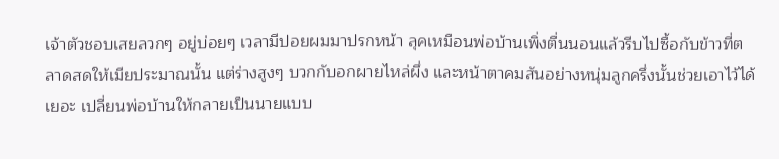เจ้าตัวชอบเสยลวกๆ อยู่บ่อยๆ เวลามีปอยผมมาปรกหน้า ลุคเหมือนพ่อบ้านเพิ่งตื่นนอนแล้วรีบไปซื้อกับข้าวที่ตลาดสดให้เมียประมาณนั้น แต่ร่างสูงๆ บวกกับอกผายไหล่ผึ่ง และหน้าตาคมสันอย่างหนุ่มลูกครึ่งนั้นช่วยเอาไว้ได้เยอะ เปลี่ยนพ่อบ้านให้กลายเป็นนายแบบ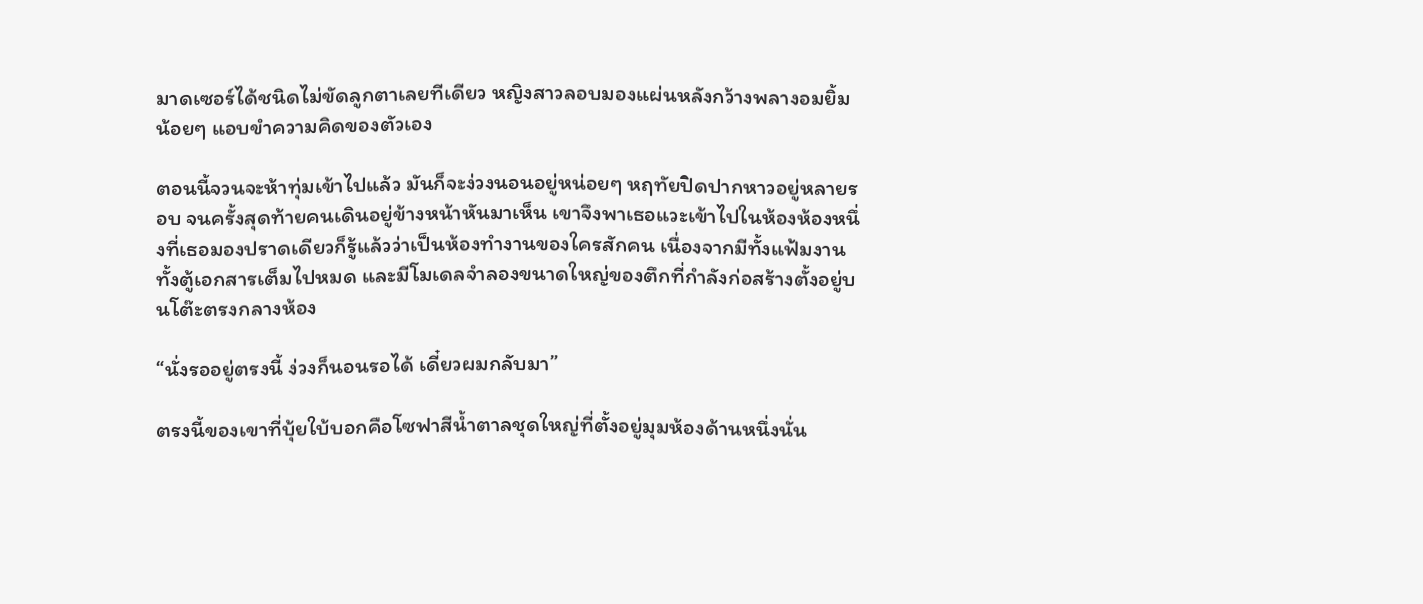มาดเซอร์ได้ชนิดไม่ขัดลูกตาเลยทีเดียว หญิงสาวลอบมองแผ่นหลังกว้างพลางอมยิ้มน้อยๆ แอบขำความคิดของตัวเอง

ตอนนี้จวนจะห้าทุ่มเข้าไปแล้ว มันก็จะง่วงนอนอยู่หน่อยๆ หฤทัยปิดปากหาวอยู่หลายรอบ จนครั้งสุดท้ายคนเดินอยู่ข้างหน้าหันมาเห็น เขาจึงพาเธอแวะเข้าไปในห้องห้องหนึ่งที่เธอมองปราดเดียวก็รู้แล้วว่าเป็นห้องทำงานของใครสักคน เนื่องจากมีทั้งแฟ้มงานทั้งตู้เอกสารเต็มไปหมด และมีโมเดลจำลองขนาดใหญ่ของตึกที่กำลังก่อสร้างตั้งอยู่บนโต๊ะตรงกลางห้อง

“นั่งรออยู่ตรงนี้ ง่วงก็นอนรอได้ เดี๋ยวผมกลับมา”

ตรงนี้ของเขาที่บุ้ยใบ้บอกคือโซฟาสีน้ำตาลชุดใหญ่ที่ตั้งอยู่มุมห้องด้านหนึ่งนั่น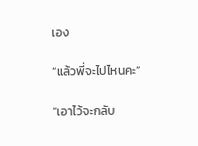เอง

“แล้วพี่จะไปไหนคะ”

“เอาไว้จะกลับ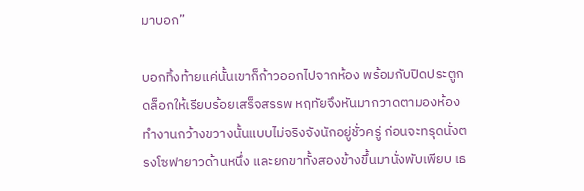มาบอก”

บอกทิ้งท้ายแค่นั้นเขาก็ก้าวออกไปจากห้อง พร้อมกับปิดประตูกดล็อกให้เรียบร้อยเสร็จสรรพ หฤทัยจึงหันมากวาดตามองห้องทำงานกว้างขวางนั้นแบบไม่จริงจังนักอยู่ชั่วครู่ ก่อนจะทรุดนั่งตรงโซฟายาวด้านหนึ่ง และยกขาทั้งสองข้างขึ้นมานั่งพับเพียบ เธ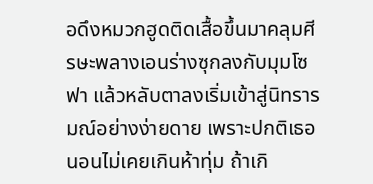อดึงหมวกฮูดติดเสื้อขึ้นมาคลุมศีรษะพลางเอนร่างซุกลงกับมุมโซฟา แล้วหลับตาลงเริ่มเข้าสู่นิทรารมณ์อย่างง่ายดาย เพราะปกติเธอนอนไม่เคยเกินห้าทุ่ม ถ้าเกิ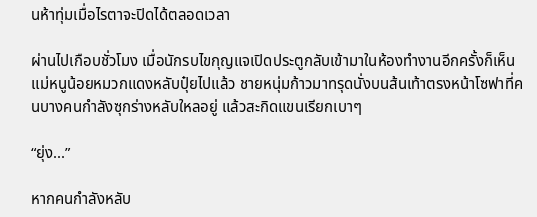นห้าทุ่มเมื่อไรตาจะปิดได้ตลอดเวลา

ผ่านไปเกือบชั่วโมง เมื่อนักรบไขกุญแจเปิดประตูกลับเข้ามาในห้องทำงานอีกครั้งก็เห็นแม่หนูน้อยหมวกแดงหลับปุ๋ยไปแล้ว ชายหนุ่มก้าวมาทรุดนั่งบนส้นเท้าตรงหน้าโซฟาที่คนบางคนกำลังซุกร่างหลับใหลอยู่ แล้วสะกิดแขนเรียกเบาๆ

“ยุ่ง...”

หากคนกำลังหลับ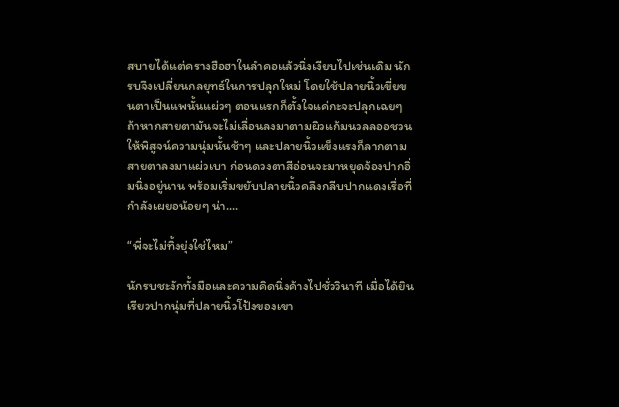สบายได้แต่ครางฮือฮาในลำคอแล้วนิ่งเงียบไปเช่นเดิม นักรบจึงเปลี่ยนกลยุทธ์ในการปลุกใหม่ โดยใช้ปลายนิ้วเขี่ยขนตาเป็นแพนั้นแผ่วๆ ตอนแรกก็ตั้งใจแค่กะจะปลุกเฉยๆ ถ้าหากสายตามันจะไม่เลื่อนลงมาตามผิวแก้มนวลลออชวนให้พิสูจน์ความนุ่มนั้นช้าๆ และปลายนิ้วแข็งแรงก็ลากตามสายตาลงมาแผ่วเบา ก่อนดวงตาสีอ่อนจะมาหยุดจ้องปากอิ่มนิ่งอยู่นาน พร้อมเริ่มขยับปลายนิ้วคลึงกลีบปากแดงเรื่อที่กำลังเผยอน้อยๆ น่า....

“พี่จะไม่ทิ้งยุ่งใช่ไหม”

นักรบชะงักทั้งมือและความคิดนิ่งค้างไปชั่ววินาที เมื่อได้ยินเรียวปากนุ่มที่ปลายนิ้วโป้งของเขา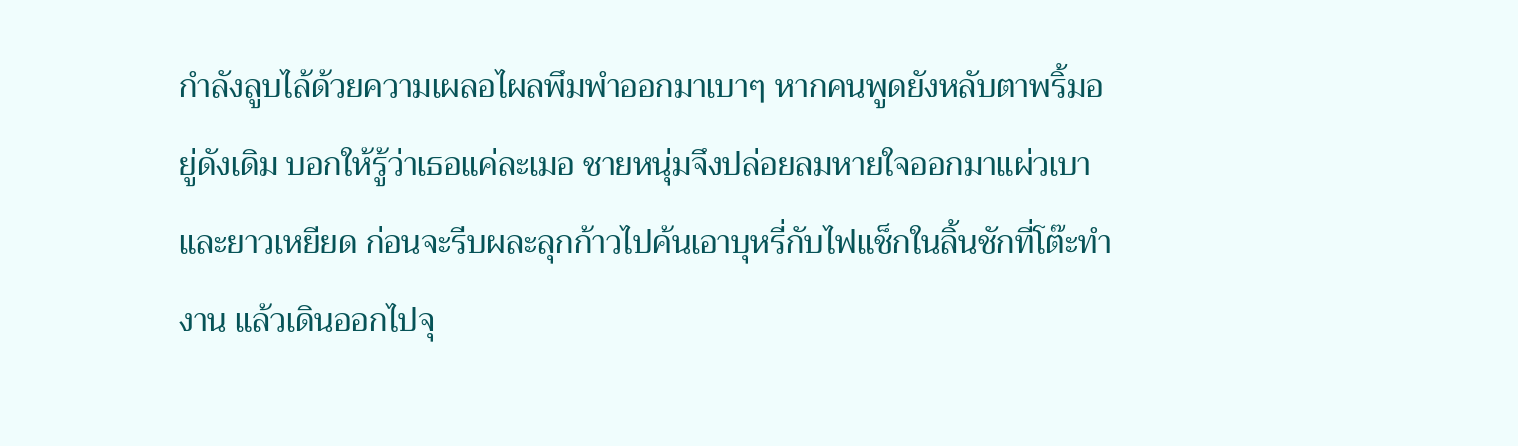กำลังลูบไล้ด้วยความเผลอไผลพึมพำออกมาเบาๆ หากคนพูดยังหลับตาพริ้มอยู่ดังเดิม บอกให้รู้ว่าเธอแค่ละเมอ ชายหนุ่มจึงปล่อยลมหายใจออกมาแผ่วเบาและยาวเหยียด ก่อนจะรีบผละลุกก้าวไปค้นเอาบุหรี่กับไฟแช็กในลิ้นชักที่โต๊ะทำงาน แล้วเดินออกไปจุ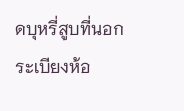ดบุหรี่สูบที่นอกระเบียงห้อ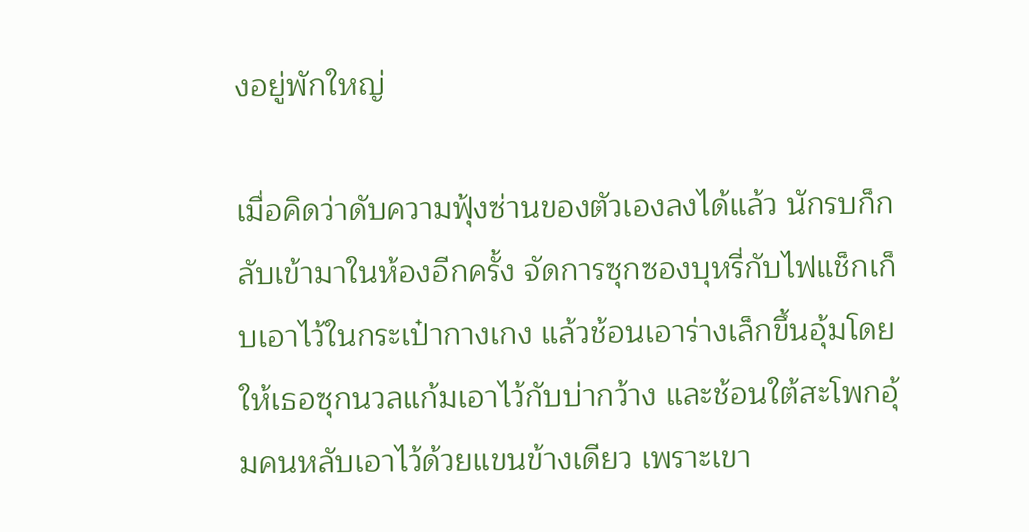งอยู่พักใหญ่

เมื่อคิดว่าดับความฟุ้งซ่านของตัวเองลงได้แล้ว นักรบก็กลับเข้ามาในห้องอีกครั้ง จัดการซุกซองบุหรี่กับไฟแช็กเก็บเอาไว้ในกระเป๋ากางเกง แล้วช้อนเอาร่างเล็กขึ้นอุ้มโดยให้เธอซุกนวลแก้มเอาไว้กับบ่ากว้าง และช้อนใต้สะโพกอุ้มคนหลับเอาไว้ด้วยแขนข้างเดียว เพราะเขา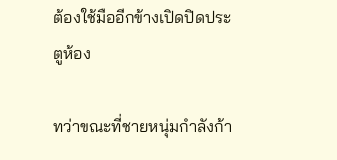ต้องใช้มืออีกข้างเปิดปิดประตูห้อง

ทว่าขณะที่ชายหนุ่มกำลังก้า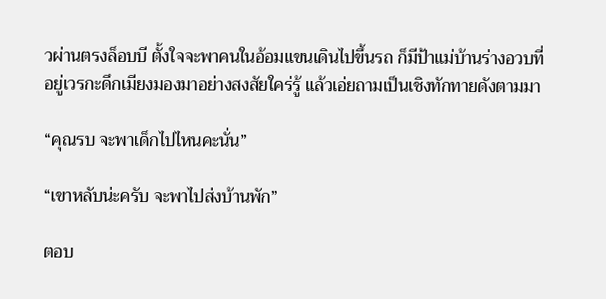วผ่านตรงล็อบบี ตั้งใจจะพาคนในอ้อมแขนเดินไปขึ้นรถ ก็มีป้าแม่บ้านร่างอวบที่อยู่เวรกะดึกเมียงมองมาอย่างสงสัยใคร่รู้ แล้วเอ่ยถามเป็นเชิงทักทายดังตามมา

“คุณรบ จะพาเด็กไปไหนคะนั่น”

“เขาหลับน่ะครับ จะพาไปส่งบ้านพัก”

ตอบ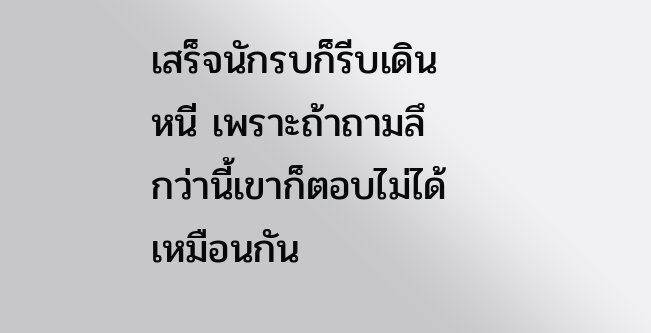เสร็จนักรบก็รีบเดินหนี เพราะถ้าถามลึกว่านี้เขาก็ตอบไม่ได้เหมือนกัน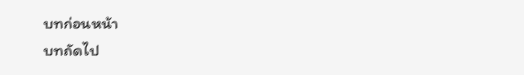บทก่อนหน้า
บทถัดไป